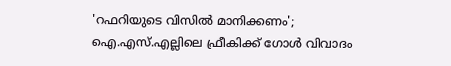'റഫറിയുടെ വിസിൽ മാനിക്കണം'; ഐ.എസ്.എല്ലിലെ ഫ്രീകിക്ക് ഗോൾ വിവാദം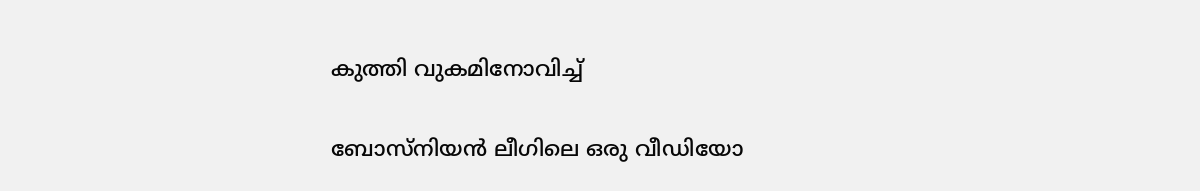കുത്തി വുകമിനോവിച്ച്

ബോസ്നിയന്‍ ലീഗിലെ ഒരു വീഡിയോ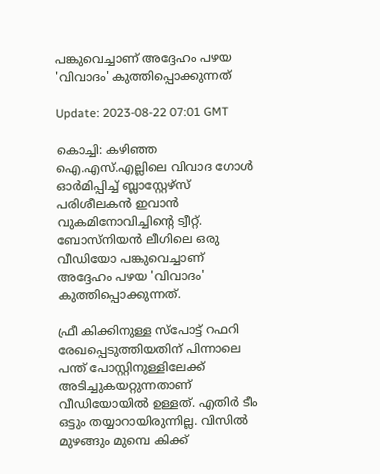പങ്കുവെച്ചാണ് അദ്ദേഹം പഴയ 'വിവാദം' കുത്തിപ്പൊക്കുന്നത്

Update: 2023-08-22 07:01 GMT

കൊച്ചി: കഴിഞ്ഞ ഐ.എസ്.എല്ലിലെ വിവാദ ഗോൾ ഓർമിപ്പിച്ച് ബ്ലാസ്റ്റേഴ്‌സ് പരിശീലകൻ ഇവാൻ വുകമിനോവിച്ചിന്റെ ട്വീറ്റ്. ബോസ്നിയന്‍ ലീഗിലെ ഒരു വീഡിയോ പങ്കുവെച്ചാണ് അദ്ദേഹം പഴയ 'വിവാദം' കുത്തിപ്പൊക്കുന്നത്.

ഫ്രീ കിക്കിനുള്ള സ്‌പോട്ട് റഫറി രേഖപ്പെടുത്തിയതിന് പിന്നാലെ പന്ത് പോസ്റ്റിനുള്ളിലേക്ക് അടിച്ചുകയറ്റുന്നതാണ് വീഡിയോയിൽ ഉള്ളത്. എതിർ ടീം ഒട്ടും തയ്യാറായിരുന്നില്ല. വിസിൽ മുഴങ്ങും മുമ്പെ കിക്ക്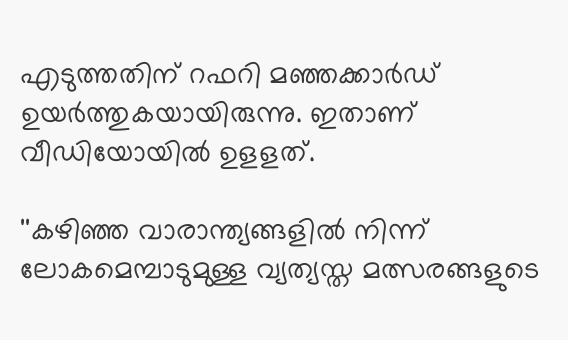എടുത്തതിന് റഫറി മഞ്ഞക്കാർഡ്  ഉയർത്തുകയായിരുന്നു. ഇതാണ് വീഡിയോയിൽ ഉളളത്.

''കഴിഞ്ഞ വാരാന്ത്യങ്ങളിൽ നിന്ന് ലോകമെമ്പാടുമുള്ള വ്യത്യസ്ത മത്സരങ്ങളുടെ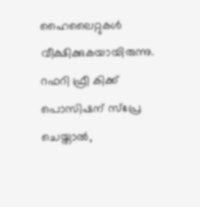ഹൈലൈറ്റുകൾ വീക്ഷിക്കുകയായിരുന്നു. റഫറി ഫ്രീ കിക്ക് പൊസിഷന് സ്പ്രേ ചെയ്താൽ,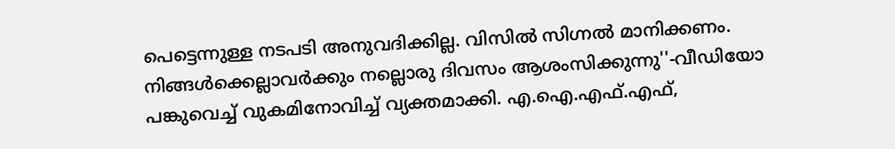പെട്ടെന്നുള്ള നടപടി അനുവദിക്കില്ല. വിസിൽ സിഗ്നൽ മാനിക്കണം. നിങ്ങൾക്കെല്ലാവർക്കും നല്ലൊരു ദിവസം ആശംസിക്കുന്നു''-വീഡിയോ പങ്കുവെച്ച് വുകമിനോവിച്ച് വ്യക്തമാക്കി. എ.ഐ.എഫ്.എഫ്,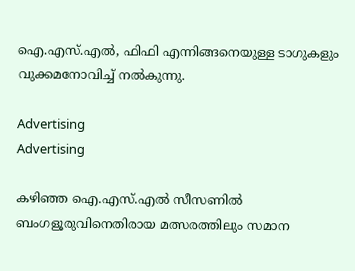ഐ.എസ്.എൽ, ഫിഫി എന്നിങ്ങനെയുള്ള ടാഗുകളും വുക്കമനോവിച്ച് നൽകുന്നു.

Advertising
Advertising

കഴിഞ്ഞ ഐ.എസ്.എല്‍ സീസണില്‍ ബംഗളൂരുവിനെതിരായ മത്സരത്തിലും സമാന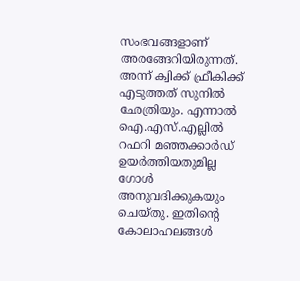സംഭവങ്ങളാണ് അരങ്ങേറിയിരുന്നത്. അന്ന് ക്വിക്ക് ഫ്രീകിക്ക് എടുത്തത് സുനിൽ ഛേത്രിയും. എന്നാൽ ഐ.എസ്.എല്ലിൽ റഫറി മഞ്ഞക്കാർഡ് ഉയർത്തിയതുമില്ല ഗോൾ അനുവദിക്കുകയും ചെയ്തു. ഇതിന്റെ കോലാഹലങ്ങള്‍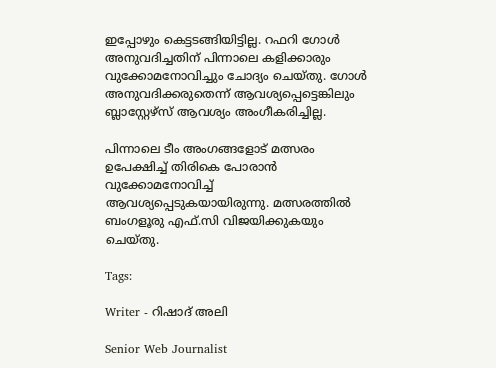ഇപ്പോഴും കെട്ടടങ്ങിയിട്ടില്ല. റഫറി ഗോൾ അനുവദിച്ചതിന് പിന്നാലെ കളിക്കാരും വുക്കോമനോവിച്ചും ചോദ്യം ചെയ്തു. ഗോൾ അനുവദിക്കരുതെന്ന് ആവശ്യപ്പെട്ടെങ്കിലും ബ്ലാസ്റ്റേഴ്‌സ് ആവശ്യം അംഗീകരിച്ചില്ല.

പിന്നാലെ ടീം അംഗങ്ങളോട് മത്സരം ഉപേക്ഷിച്ച് തിരികെ പോരാൻ വുക്കോമനോവിച്ച് ആവശ്യപ്പെടുകയായിരുന്നു. മത്സരത്തിൽ ബംഗളൂരു എഫ്.സി വിജയിക്കുകയും ചെയ്തു.

Tags:

Writer - റിഷാദ് അലി

Senior Web Journalist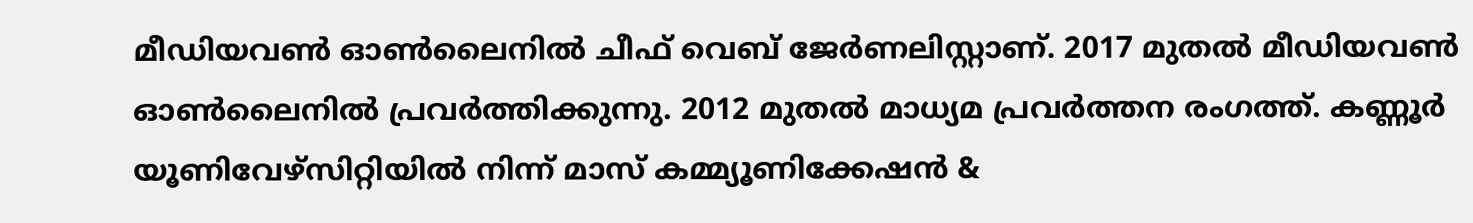മീഡിയവൺ ഓൺലൈനിൽ ചീഫ് വെബ് ജേർണലിസ്റ്റാണ്. 2017 മുതൽ മീഡിയവൺ ഓൺലൈനിൽ പ്രവർത്തിക്കുന്നു. 2012 മുതൽ മാധ്യമ പ്രവർത്തന രംഗത്ത്. കണ്ണൂര്‍ യൂണിവേഴ്‌സിറ്റിയിൽ നിന്ന് മാസ് കമ്മ്യൂണിക്കേഷന്‍ &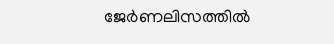ജേര്‍ണലിസത്തില്‍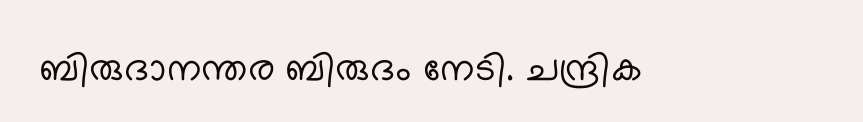ബിരുദാനന്തര ബിരുദം നേടി. ചന്ദ്രിക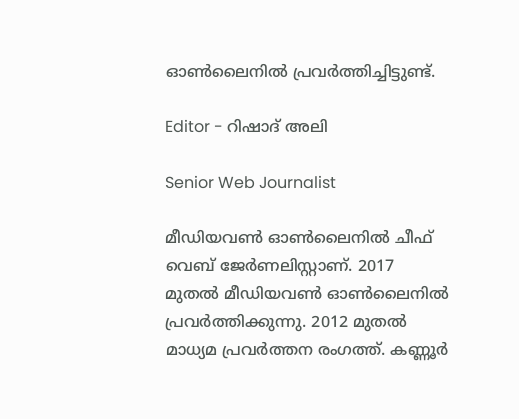ഓണ്‍ലൈനില്‍ പ്രവര്‍ത്തിച്ചിട്ടുണ്ട്.

Editor - റിഷാദ് അലി

Senior Web Journalist

മീഡിയവൺ ഓൺലൈനിൽ ചീഫ് വെബ് ജേർണലിസ്റ്റാണ്. 2017 മുതൽ മീഡിയവൺ ഓൺലൈനിൽ പ്രവർത്തിക്കുന്നു. 2012 മുതൽ മാധ്യമ പ്രവർത്തന രംഗത്ത്. കണ്ണൂര്‍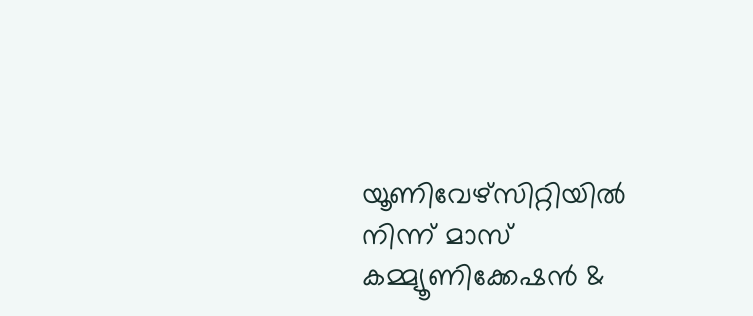യൂണിവേഴ്‌സിറ്റിയിൽ നിന്ന് മാസ് കമ്മ്യൂണിക്കേഷന്‍ &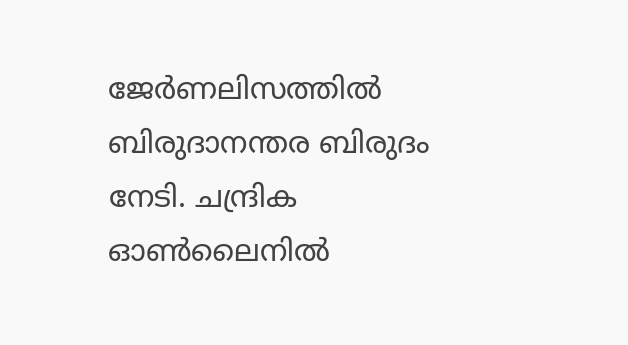ജേര്‍ണലിസത്തില്‍ ബിരുദാനന്തര ബിരുദം നേടി. ചന്ദ്രിക ഓണ്‍ലൈനില്‍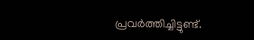പ്രവര്‍ത്തിച്ചിട്ടുണ്ട്.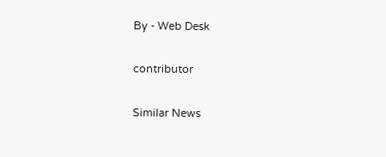By - Web Desk

contributor

Similar News